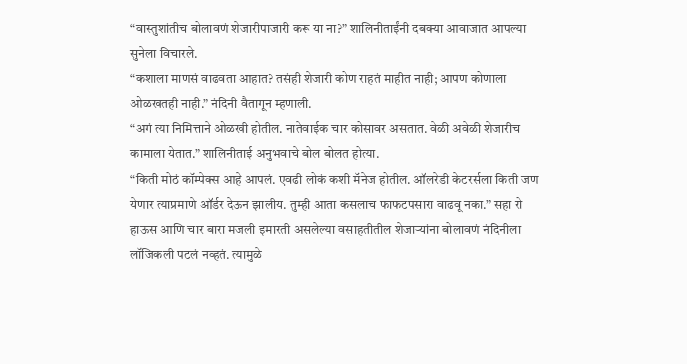“वास्तुशांतीच बोलावणं शेजारीपाजारी करू या ना?” शालिनीताईंनी दबक्या आवाजात आपल्या सुनेला विचारले.
“कशाला माणसं वाढवता आहात? तसंही शेजारी कोण राहतं माहीत नाही; आपण कोणाला ओळखतही नाही.” नंदिनी वैतागून म्हणाली.
“अगं त्या निमित्ताने ओळखी होतील. नातेवाईक चार कोसावर असतात. वेळी अवेळी शेजारीच कामाला येतात.” शालिनीताई अनुभवाचे बोल बोलत होत्या.
“किती मोठं कॉम्पेक्स आहे आपलं. एवढी लोकं कशी मॅनेज होतील. ऑलरेडी केटरर्सला किती जण येणार त्याप्रमाणे ऑर्डर देऊन झालीय. तुम्ही आता कसलाच फाफटपसारा वाढवू नका.” सहा रो हाऊस आणि चार बारा मजली इमारती असलेल्या वसाहतीतील शेजाऱ्यांना बोलावणं नंदिनीला लॉजिकली पटलं नव्हतं. त्यामुळे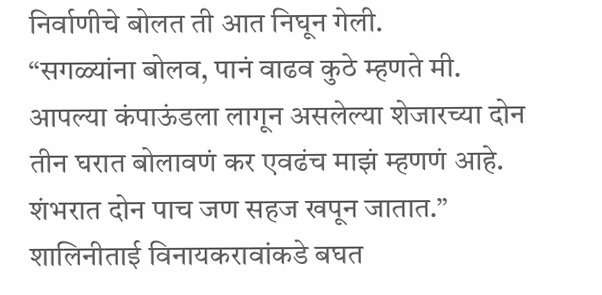निर्वाणीचे बोलत ती आत निघून गेली.
“सगळ्यांना बोलव, पानं वाढव कुठे म्हणते मी. आपल्या कंपाऊंडला लागून असलेल्या शेजारच्या दोन तीन घरात बोलावणं कर एवढंच माझं म्हणणं आहे. शंभरात दोन पाच जण सहज खपून जातात.” शालिनीताई विनायकरावांकडे बघत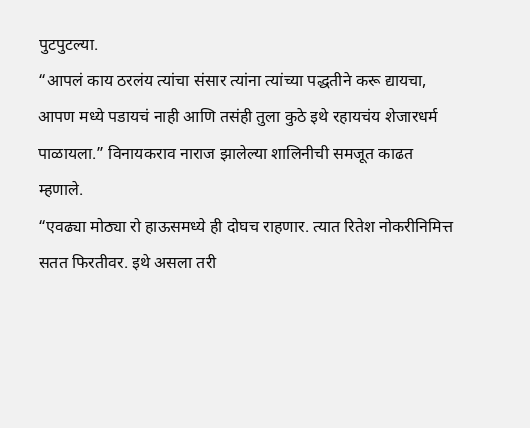पुटपुटल्या.
“आपलं काय ठरलंय त्यांचा संसार त्यांना त्यांच्या पद्धतीने करू द्यायचा, आपण मध्ये पडायचं नाही आणि तसंही तुला कुठे इथे रहायचंय शेजारधर्म पाळायला.” विनायकराव नाराज झालेल्या शालिनीची समजूत काढत म्हणाले.
“एवढ्या मोठ्या रो हाऊसमध्ये ही दोघच राहणार. त्यात रितेश नोकरीनिमित्त सतत फिरतीवर. इथे असला तरी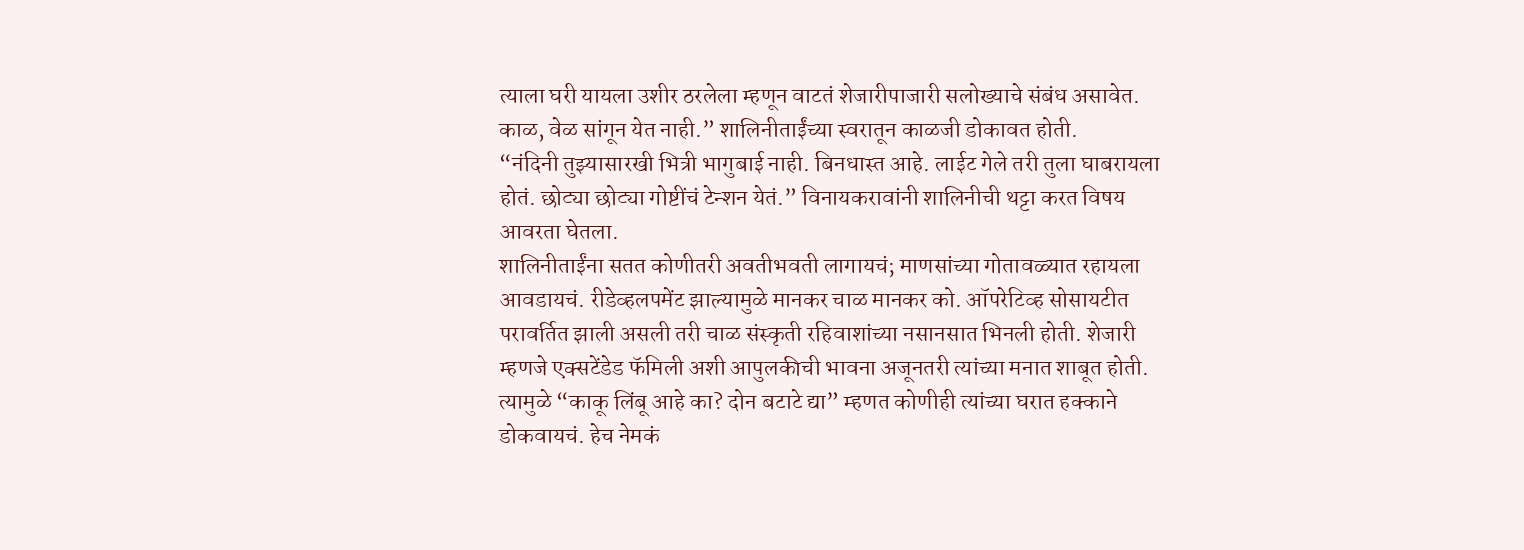त्याला घरी यायला उशीर ठरलेला म्हणून वाटतं शेजारीपाजारी सलोख्याचे संबंध असावेत. काळ, वेळ सांगून येत नाही.” शालिनीताईंच्या स्वरातून काळजी डोकावत होती.
“नंदिनी तुझ्यासारखी भित्री भागुबाई नाही. बिनधास्त आहे. लाईट गेले तरी तुला घाबरायला होतं. छोट्या छोट्या गोष्टींचं टेन्शन येतं.” विनायकरावांनी शालिनीची थट्टा करत विषय आवरता घेतला.
शालिनीताईंना सतत कोणीतरी अवतीभवती लागायचं; माणसांच्या गोतावळ्यात रहायला आवडायचं. रीडेव्हलपमेंट झाल्यामुळे मानकर चाळ मानकर को. ऑपरेटिव्ह सोसायटीत परावर्तित झाली असली तरी चाळ संस्कृती रहिवाशांच्या नसानसात भिनली होती. शेजारी म्हणजे एक्सटेंडेड फॅमिली अशी आपुलकीची भावना अजूनतरी त्यांच्या मनात शाबूत होती. त्यामुळे “काकू लिंबू आहे का? दोन बटाटे द्या” म्हणत कोणीही त्यांच्या घरात हक्काने डोकवायचं. हेच नेमकं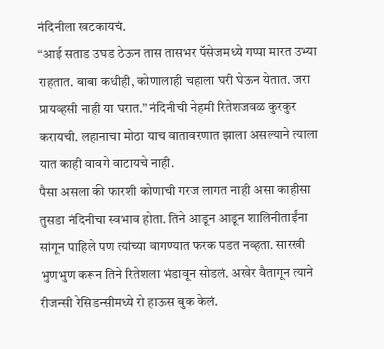नंदिनीला खटकायचं.
“आई सताड उघड ठेऊन तास तासभर पॅसेजमध्ये गप्पा मारत उभ्या राहतात. बाबा कधीही, कोणालाही चहाला घरी घेऊन येतात. जरा प्रायव्हसी नाही या घरात.” नंदिनीची नेहमी रितेशजवळ कुरकुर करायची. लहानाचा मोठा याच वातावरणात झाला असल्याने त्याला यात काही वावगे वाटायचे नाही.
पैसा असला की फारशी कोणाची गरज लागत नाही असा काहीसा तुसडा नंदिनीचा स्वभाव होता. तिने आडून आडून शालिनीताईंना सांगून पाहिले पण त्यांच्या वागण्यात फरक पडत नव्हता. सारखी भुणभुण करून तिने रितेशला भंडावून सोडलं. अखेर वैतागून त्याने रीजन्सी रेसिडन्सीमध्ये रो हाऊस बुक केलं.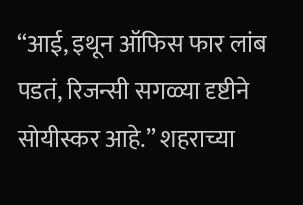“आई, इथून ऑफिस फार लांब पडतं, रिजन्सी सगळ्या दृष्टीने सोयीस्कर आहे.” शहराच्या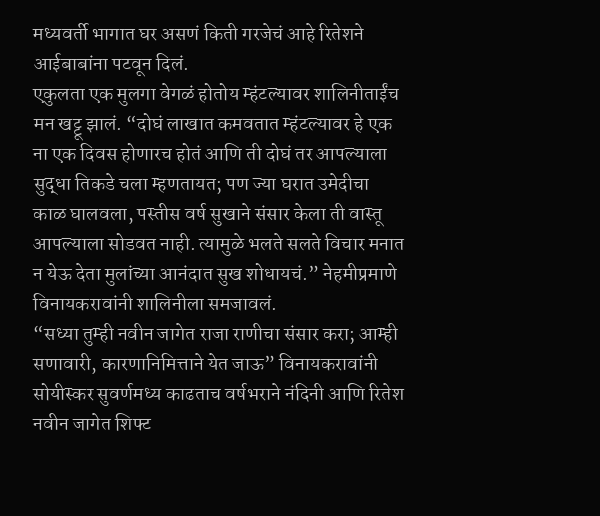मध्यवर्ती भागात घर असणं किती गरजेचं आहे रितेशने आईबाबांना पटवून दिलं.
एकुलता एक मुलगा वेगळं होतोय म्हंटल्यावर शालिनीताईंच मन खट्टू झालं. “दोघं लाखात कमवतात म्हंटल्यावर हे एक ना एक दिवस होणारच होतं आणि ती दोघं तर आपल्याला सुद्धा तिकडे चला म्हणतायत; पण ज्या घरात उमेदीचा काळ घालवला, पस्तीस वर्ष सुखाने संसार केला ती वास्तू आपल्याला सोडवत नाही. त्यामुळे भलते सलते विचार मनात न येऊ देता मुलांच्या आनंदात सुख शोधायचं.” नेहमीप्रमाणे विनायकरावांनी शालिनीला समजावलं.
“सध्या तुम्ही नवीन जागेत राजा राणीचा संसार करा; आम्ही सणावारी, कारणानिमित्ताने येत जाऊ” विनायकरावांनी सोयीस्कर सुवर्णमध्य काढताच वर्षभराने नंदिनी आणि रितेश नवीन जागेत शिफ्ट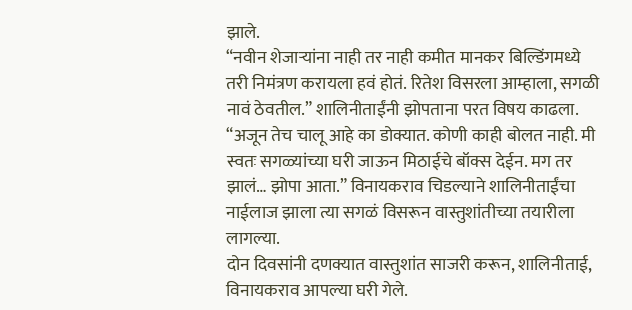झाले.
“नवीन शेजाऱ्यांना नाही तर नाही कमीत मानकर बिल्डिंगमध्ये तरी निमंत्रण करायला हवं होतं. रितेश विसरला आम्हाला, सगळी नावं ठेवतील.” शालिनीताईंनी झोपताना परत विषय काढला.
“अजून तेच चालू आहे का डोक्यात. कोणी काही बोलत नाही. मी स्वतः सगळ्यांच्या घरी जाऊन मिठाईचे बॉक्स देईन. मग तर झालं… झोपा आता.” विनायकराव चिडल्याने शालिनीताईंचा नाईलाज झाला त्या सगळं विसरून वास्तुशांतीच्या तयारीला लागल्या.
दोन दिवसांनी दणक्यात वास्तुशांत साजरी करून, शालिनीताई, विनायकराव आपल्या घरी गेले.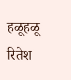हळूहळू रितेश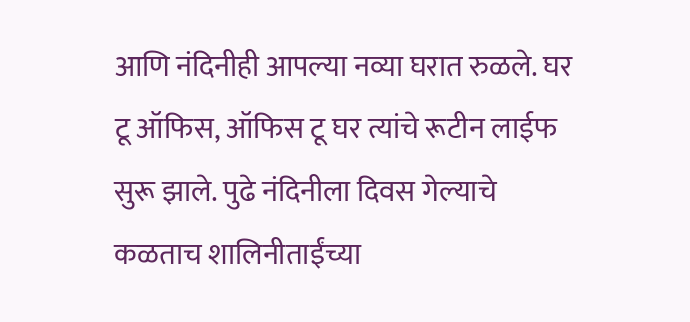आणि नंदिनीही आपल्या नव्या घरात रुळले. घर टू ऑफिस, ऑफिस टू घर त्यांचे रूटीन लाईफ सुरू झाले. पुढे नंदिनीला दिवस गेल्याचे कळताच शालिनीताईंच्या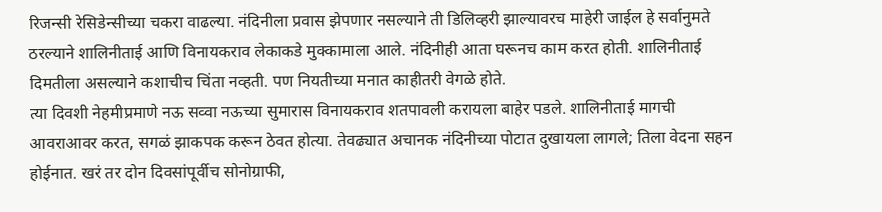रिजन्सी रेसिडेन्सीच्या चकरा वाढल्या. नंदिनीला प्रवास झेपणार नसल्याने ती डिलिव्हरी झाल्यावरच माहेरी जाईल हे सर्वानुमते ठरल्याने शालिनीताई आणि विनायकराव लेकाकडे मुक्कामाला आले. नंदिनीही आता घरूनच काम करत होती. शालिनीताई दिमतीला असल्याने कशाचीच चिंता नव्हती. पण नियतीच्या मनात काहीतरी वेगळे होते.
त्या दिवशी नेहमीप्रमाणे नऊ सव्वा नऊच्या सुमारास विनायकराव शतपावली करायला बाहेर पडले. शालिनीताई मागची आवराआवर करत, सगळं झाकपक करून ठेवत होत्या. तेवढ्यात अचानक नंदिनीच्या पोटात दुखायला लागले; तिला वेदना सहन होईनात. खरं तर दोन दिवसांपूर्वीच सोनोग्राफी,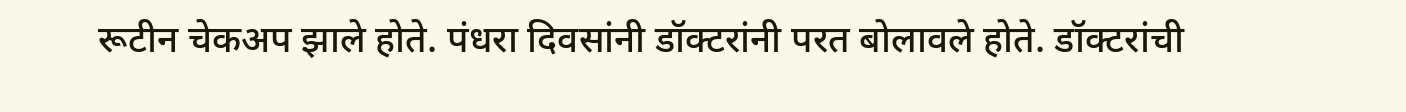रूटीन चेकअप झाले होते. पंधरा दिवसांनी डॉक्टरांनी परत बोलावले होते. डॉक्टरांची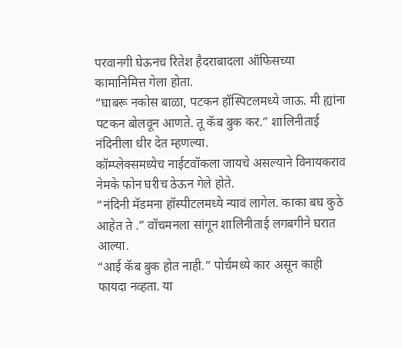परवानगी घेऊनच रितेश हैदराबादला ऑफिसच्या कामानिमित्त गेला होता.
“घाबरू नकोस बाळा, पटकन हॉस्पिटलमध्ये जाऊ. मी ह्यांना पटकन बोलवून आणते. तू कॅब बुक कर.” शालिनीताई नंदिनीला धीर देत म्हणल्या.
कॉम्प्लेक्समध्येच नाईटवॉकला जायचे असल्याने विनायकराव नेमके फोन घरीच ठेऊन गेले होते.
“नंदिनी मॅडमना हॉस्पीटलमध्ये न्यावं लागेल. काका बघ कुठे आहेत ते .” वॉचमनला सांगून शालिनीताई लगबगीने घरात आल्या.
“आई कॅब बुक होत नाही.” पोर्चमध्ये कार असून काही फायदा नव्हता. या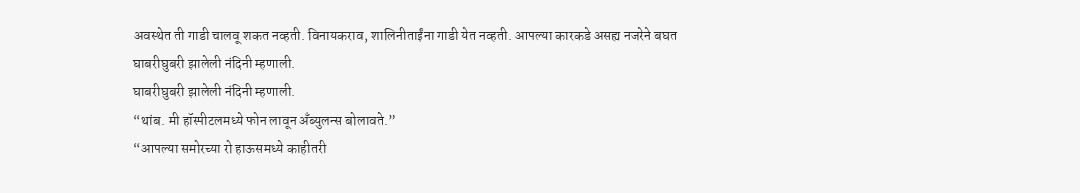अवस्थेत ती गाडी चालवू शकत नव्हती. विनायकराव, शालिनीताईंना गाडी येत नव्हती. आपल्या कारकडे असह्य नजरेने बघत
घाबरीघुबरी झालेली नंदिनी म्हणाली.
घाबरीघुबरी झालेली नंदिनी म्हणाली.
“थांब. मी हॉस्पीटलमध्ये फोन लावून अँब्युलन्स बोलावते.”
“आपल्या समोरच्या रो हाऊसमध्ये काहीतरी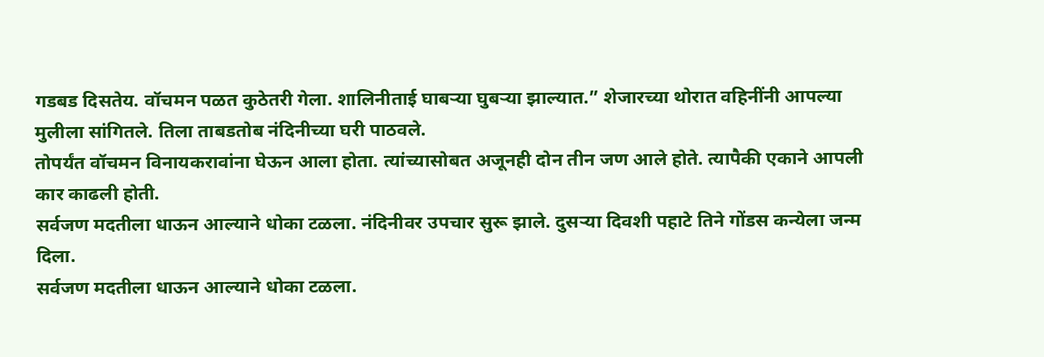गडबड दिसतेय. वॉचमन पळत कुठेतरी गेला. शालिनीताई घाबऱ्या घुबऱ्या झाल्यात.” शेजारच्या थोरात वहिनींनी आपल्या मुलीला सांगितले. तिला ताबडतोब नंदिनीच्या घरी पाठवले.
तोपर्यंत वॉचमन विनायकरावांना घेऊन आला होता. त्यांच्यासोबत अजूनही दोन तीन जण आले होते. त्यापैकी एकाने आपली कार काढली होती.
सर्वजण मदतीला धाऊन आल्याने धोका टळला. नंदिनीवर उपचार सुरू झाले. दुसऱ्या दिवशी पहाटे तिने गोंडस कन्येला जन्म दिला.
सर्वजण मदतीला धाऊन आल्याने धोका टळला.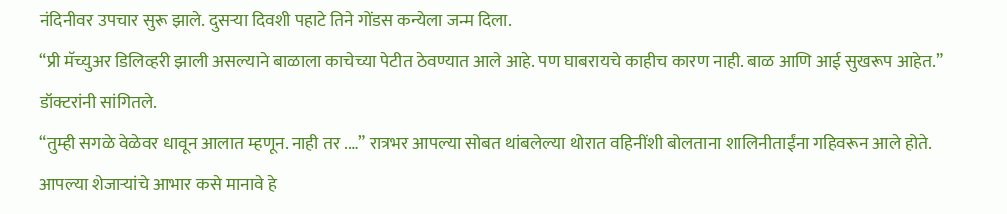नंदिनीवर उपचार सुरू झाले. दुसऱ्या दिवशी पहाटे तिने गोंडस कन्येला जन्म दिला.
“प्री मॅच्युअर डिलिव्हरी झाली असल्याने बाळाला काचेच्या पेटीत ठेवण्यात आले आहे. पण घाबरायचे काहीच कारण नाही. बाळ आणि आई सुखरूप आहेत.” डॉक्टरांनी सांगितले.
“तुम्ही सगळे वेळेवर धावून आलात म्हणून. नाही तर .…” रात्रभर आपल्या सोबत थांबलेल्या थोरात वहिनींशी बोलताना शालिनीताईंना गहिवरून आले होते.
आपल्या शेजाऱ्यांचे आभार कसे मानावे हे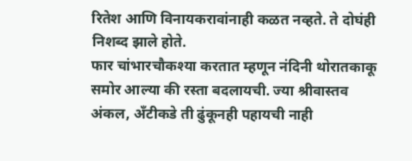रितेश आणि विनायकरावांनाही कळत नव्हते. ते दोघंही निशब्द झाले होते.
फार चांभारचौकश्या करतात म्हणून नंदिनी थोरातकाकू समोर आल्या की रस्ता बदलायची. ज्या श्रीवास्तव अंकल, अँटीकडे ती ढुंकूनही पहायची नाही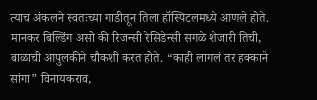त्याच अंकलने स्वतःच्या गाडीतून तिला हॉस्पिटलमध्ये आणले होते. मानकर बिल्डिंग असो की रिजन्सी रेसिडेन्सी सगळे शेजारी तिची, बाळाची आपुलकीने चौकशी करत होते. “काही लागलं तर हक्काने सांगा” विनायकराव,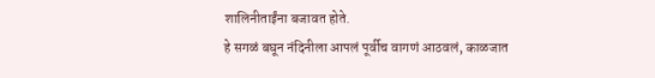शालिनीताईंना बजावत होते.
हे सगळं बघून नंदिनीला आपलं पूर्वीच वागणं आठवलं, काळजात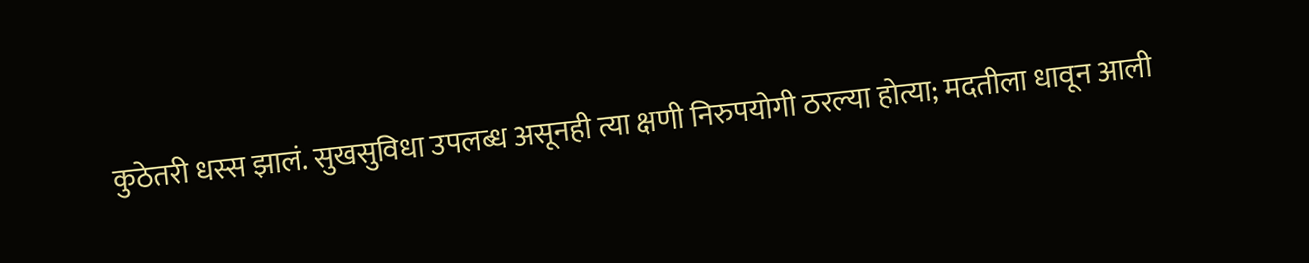कुठेतरी धस्स झालं. सुखसुविधा उपलब्ध असूनही त्या क्षणी निरुपयोगी ठरल्या होत्या; मदतीला धावून आली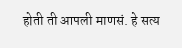होती ती आपली माणसं. हे सत्य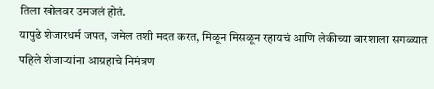तिला खोलवर उमजलं होतं.
यापुढे शेजारधर्म जपत, जमेल तशी मदत करत, मिळून मिसळून रहायचं आणि लेकीच्या बारशाला सगळ्यात पहिले शेजाऱ्यांना आग्रहाचे निमंत्रण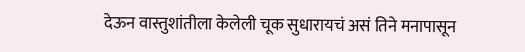देऊन वास्तुशांतीला केलेली चूक सुधारायचं असं तिने मनापासून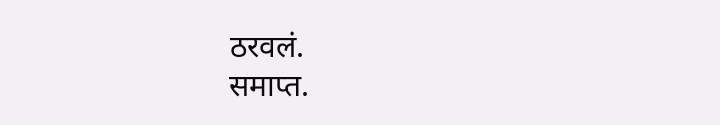ठरवलं.
समाप्त.